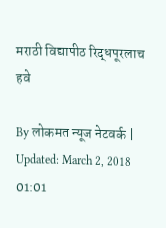मराठी विद्यापीठ रिद्धपूरलाच हवे

By लोकमत न्यूज नेटवर्क | Updated: March 2, 2018 01:01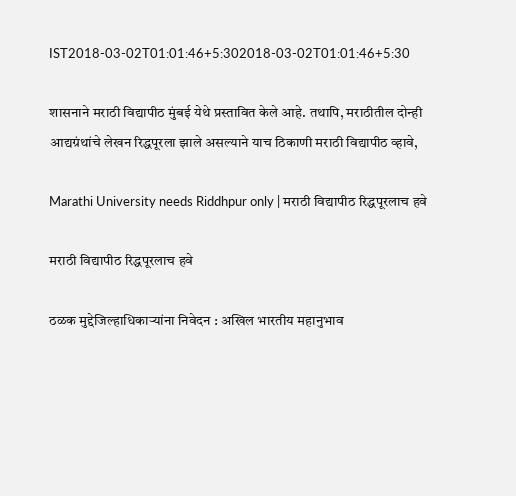IST2018-03-02T01:01:46+5:302018-03-02T01:01:46+5:30

शासनाने मराठी विद्यापीठ मुंबई येथे प्रस्तावित केले आहे. तथापि, मराठीतील दोन्ही आद्यग्रंथांचे लेखन रिद्धपूरला झाले असल्याने याच ठिकाणी मराठी विद्यापीठ व्हावे,

Marathi University needs Riddhpur only | मराठी विद्यापीठ रिद्धपूरलाच हवे

मराठी विद्यापीठ रिद्धपूरलाच हवे

ठळक मुद्देजिल्हाधिकाऱ्यांना निवेदन : अखिल भारतीय महानुभाव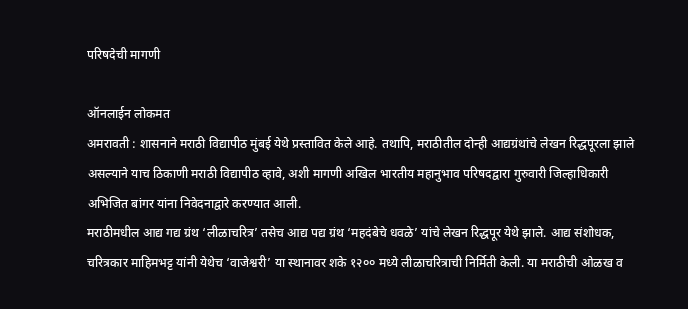परिषदेची मागणी

ऑनलाईन लोकमत
अमरावती : शासनाने मराठी विद्यापीठ मुंबई येथे प्रस्तावित केले आहे. तथापि, मराठीतील दोन्ही आद्यग्रंथांचे लेखन रिद्धपूरला झाले असल्याने याच ठिकाणी मराठी विद्यापीठ व्हावे, अशी मागणी अखिल भारतीय महानुभाव परिषदद्वारा गुरुवारी जिल्हाधिकारी अभिजित बांगर यांना निवेदनाद्वारे करण्यात आली.
मराठीमधील आद्य गद्य ग्रंथ ‘लीळाचरित्र’ तसेच आद्य पद्य ग्रंथ ‘महदंबेचे धवळे’ यांचे लेखन रिद्धपूर येथे झाले. आद्य संशोधक, चरित्रकार माहिमभट्ट यांनी येथेच ‘वाजेश्वरी’ या स्थानावर शके १२०० मध्ये लीळाचरित्राची निर्मिती केली. या मराठीची ओळख व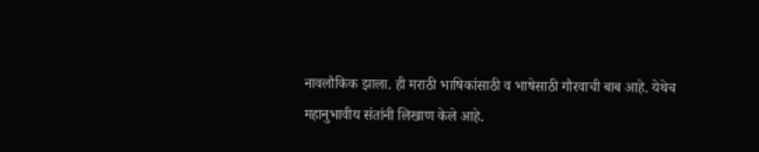नावलौकिक झाला. ही मराठी भाषिकांसाठी व भाषेसाठी गौरवाची बाब आहे. येथेच महानुभावीय संतांनी लिखाण केले आहे.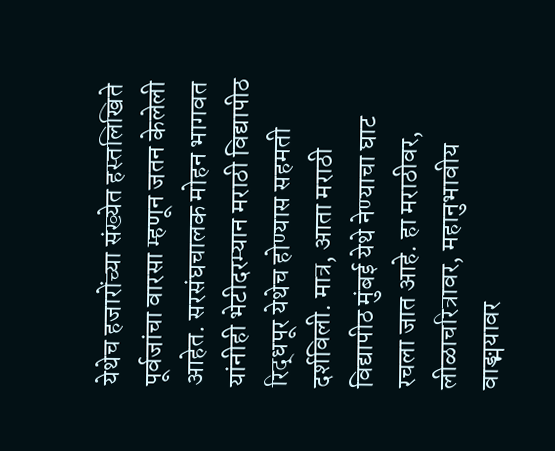येथेच हजारोंच्या संख्येत हस्तलिखिते पूर्वजांचा वारसा म्हणून जतन केलेली आहेत. सरसंघचालक मोहन भागवत यांनीही भेटीदरम्यान मराठी विद्यापीठ रिद्धपूर येथेच होण्यास सहमती दर्शविली. मात्र, आता मराठी विद्यापीठ मुंबई येथे नेण्याचा घाट रचला जात आहे. हा मराठीवर, लीळाचरित्रावर, महानुभावीय वाङ्मयावर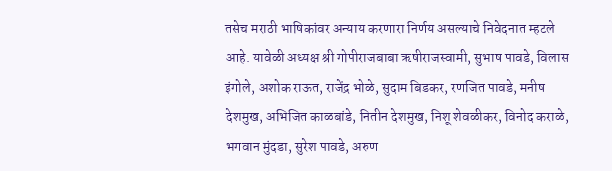तसेच मराठी भाषिकांवर अन्याय करणारा निर्णय असल्याचे निवेदनात म्हटले आहे. यावेळी अध्यक्ष श्री गोपीराजबाबा ऋषीराजस्वामी, सुभाष पावडे, विलास इंगोले, अशोक राऊत, राजेंद्र भोळे, सुदाम बिडकर, रणजित पावडे, मनीष देशमुख, अभिजित काळबांडे, नितीन देशमुख, निशू शेवळीकर, विनोद कराळे, भगवान मुंदडा, सुरेश पावडे, अरुण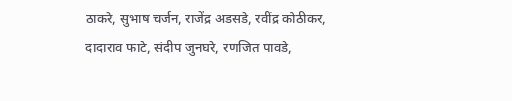ठाकरे, सुभाष चर्जन, राजेंद्र अडसडे, रवींद्र कोठीकर, दादाराव फाटे, संदीप जुनघरे, रणजित पावडे,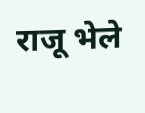राजू भेले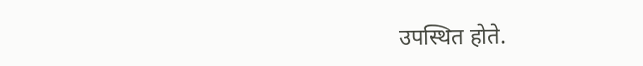उपस्थित होते.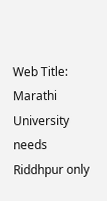Web Title: Marathi University needs Riddhpur only